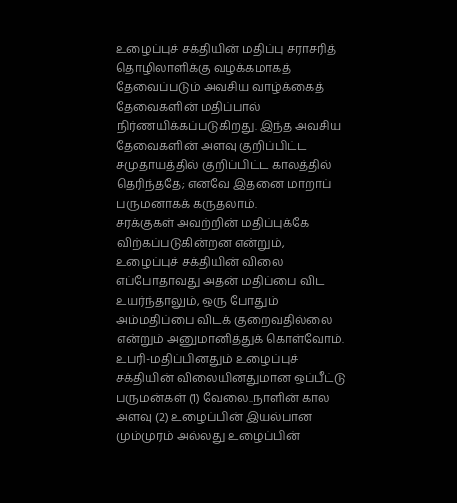உழைப்புச் சக்தியின் மதிப்பு சராசரித் தொழிலாளிக்கு வழக்கமாகத் தேவைப்படும் அவசிய வாழ்க்கைத் தேவைகளின் மதிப்பால் நிர்ணயிக்கப்படுகிறது. இந்த அவசிய தேவைகளின் அளவு குறிப்பிட்ட சமுதாயத்தில் குறிப்பிட்ட காலத்தில் தெரிந்ததே; எனவே இதனை மாறாப் பருமனாகக் கருதலாம்.
சரக்குகள் அவற்றின் மதிப்புக்கே விற்கப்படுகின்றன என்றும், உழைப்புச் சக்தியின் விலை எப்போதாவது அதன் மதிப்பை விட உயர்ந்தாலும், ஒரு போதும் அம்மதிப்பை விடக் குறைவதில்லை என்றும் அனுமானித்துக் கொள்வோம்.
உபரி-மதிப்பினதும் உழைப்புச் சக்தியின் விலையினதுமான ஒப்பீட்டு பருமன்கள் (1) வேலை..நாளின் கால அளவு (2) உழைப்பின் இயல்பான மும்முரம் அல்லது உழைப்பின்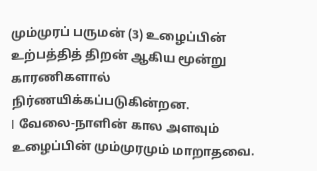மும்முரப் பருமன் (3) உழைப்பின் உற்பத்தித் திறன் ஆகிய மூன்று காரணிகளால் நிர்ணயிக்கப்படுகின்றன.
I வேலை-நாளின் கால அளவும் உழைப்பின் மும்முரமும் மாறாதவை.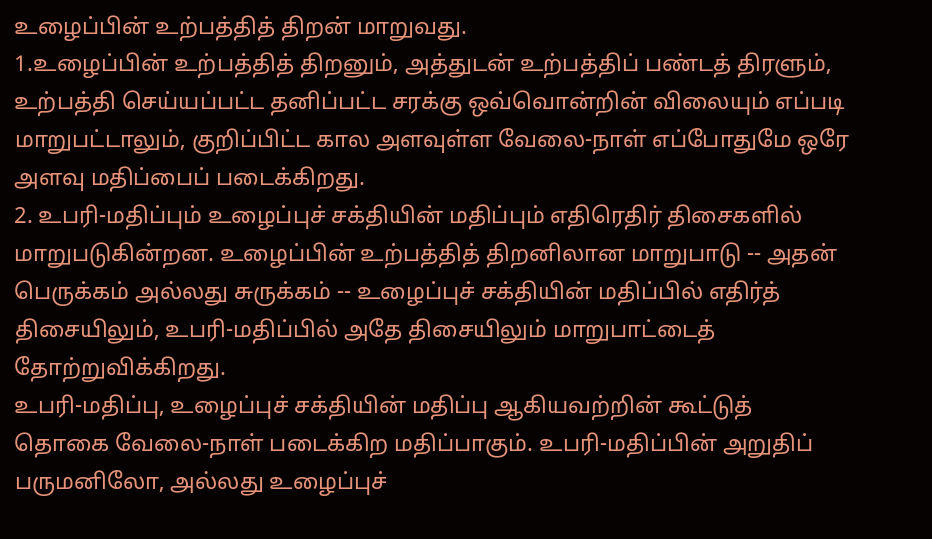உழைப்பின் உற்பத்தித் திறன் மாறுவது.
1.உழைப்பின் உற்பத்தித் திறனும், அத்துடன் உற்பத்திப் பண்டத் திரளும், உற்பத்தி செய்யப்பட்ட தனிப்பட்ட சரக்கு ஒவ்வொன்றின் விலையும் எப்படி மாறுபட்டாலும், குறிப்பிட்ட கால அளவுள்ள வேலை-நாள் எப்போதுமே ஒரே அளவு மதிப்பைப் படைக்கிறது.
2. உபரி-மதிப்பும் உழைப்புச் சக்தியின் மதிப்பும் எதிரெதிர் திசைகளில் மாறுபடுகின்றன. உழைப்பின் உற்பத்தித் திறனிலான மாறுபாடு -- அதன் பெருக்கம் அல்லது சுருக்கம் -- உழைப்புச் சக்தியின் மதிப்பில் எதிர்த் திசையிலும், உபரி-மதிப்பில் அதே திசையிலும் மாறுபாட்டைத் தோற்றுவிக்கிறது.
உபரி-மதிப்பு, உழைப்புச் சக்தியின் மதிப்பு ஆகியவற்றின் கூட்டுத் தொகை வேலை-நாள் படைக்கிற மதிப்பாகும். உபரி-மதிப்பின் அறுதிப் பருமனிலோ, அல்லது உழைப்புச்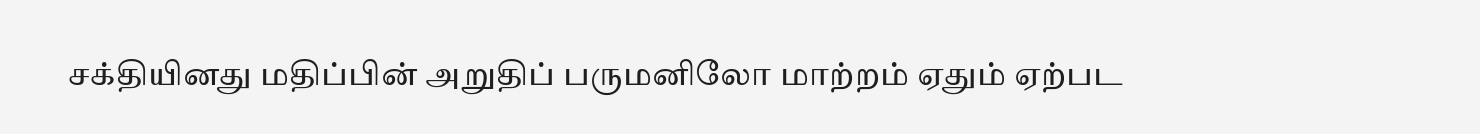சக்தியினது மதிப்பின் அறுதிப் பருமனிலோ மாற்றம் ஏதும் ஏற்பட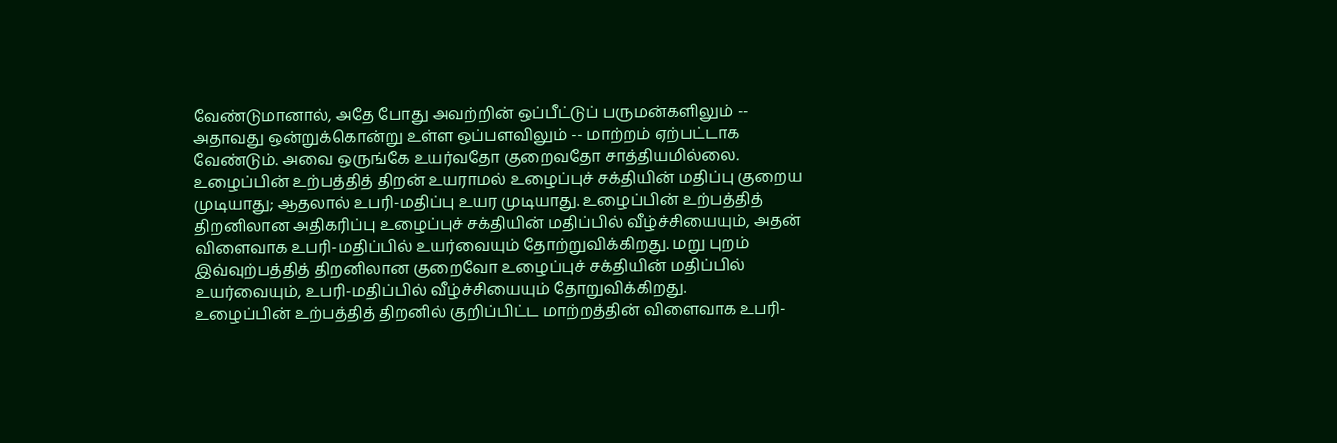வேண்டுமானால், அதே போது அவற்றின் ஒப்பீட்டுப் பருமன்களிலும் -- அதாவது ஒன்றுக்கொன்று உள்ள ஒப்பளவிலும் -- மாற்றம் ஏற்பட்டாக வேண்டும். அவை ஒருங்கே உயர்வதோ குறைவதோ சாத்தியமில்லை.
உழைப்பின் உற்பத்தித் திறன் உயராமல் உழைப்புச் சக்தியின் மதிப்பு குறைய முடியாது; ஆதலால் உபரி-மதிப்பு உயர முடியாது. உழைப்பின் உற்பத்தித் திறனிலான அதிகரிப்பு உழைப்புச் சக்தியின் மதிப்பில் வீழ்ச்சியையும், அதன் விளைவாக உபரி-மதிப்பில் உயர்வையும் தோற்றுவிக்கிறது. மறு புறம் இவ்வுற்பத்தித் திறனிலான குறைவோ உழைப்புச் சக்தியின் மதிப்பில் உயர்வையும், உபரி-மதிப்பில் வீழ்ச்சியையும் தோறுவிக்கிறது.
உழைப்பின் உற்பத்தித் திறனில் குறிப்பிட்ட மாற்றத்தின் விளைவாக உபரி-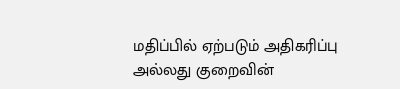மதிப்பில் ஏற்படும் அதிகரிப்பு அல்லது குறைவின்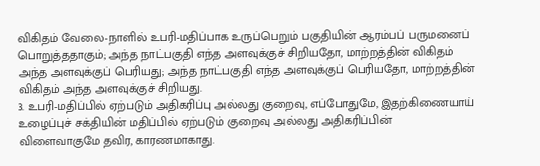விகிதம் வேலை-நாளில் உபரி-மதிப்பாக உருப்பெறும் பகுதியின் ஆரம்பப் பருமனைப் பொறுத்ததாகும்; அந்த நாட்பகுதி எந்த அளவுக்குச் சிறியதோ, மாற்றத்தின் விகிதம் அந்த அளவுக்குப் பெரியது; அந்த நாட்பகுதி எந்த அளவுக்குப் பெரியதோ, மாற்றத்தின் விகிதம் அந்த அளவுக்குச் சிறியது.
3. உபரி-மதிப்பில் ஏற்படும் அதிகரிப்பு அல்லது குறைவு, எப்போதுமே, இதற்கிணையாய் உழைப்புச் சக்தியின் மதிப்பில் ஏற்படும் குறைவு அல்லது அதிகரிப்பின் விளைவாகுமே தவிர, காரணமாகாது.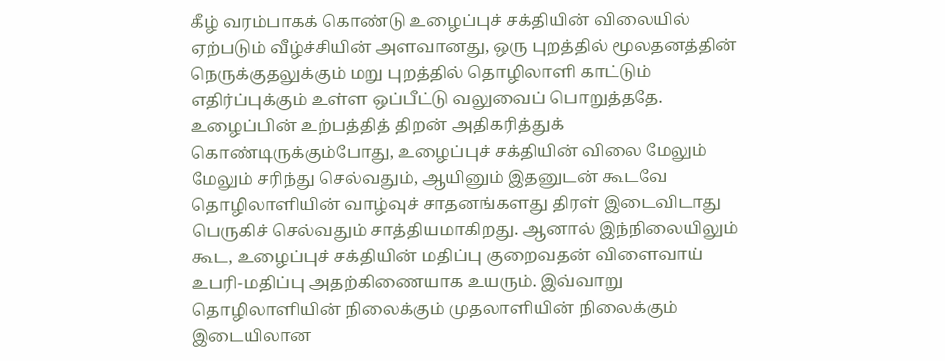கீழ் வரம்பாகக் கொண்டு உழைப்புச் சக்தியின் விலையில் ஏற்படும் வீழ்ச்சியின் அளவானது, ஒரு புறத்தில் மூலதனத்தின் நெருக்குதலுக்கும் மறு புறத்தில் தொழிலாளி காட்டும் எதிர்ப்புக்கும் உள்ள ஒப்பீட்டு வலுவைப் பொறுத்ததே.
உழைப்பின் உற்பத்தித் திறன் அதிகரித்துக் கொண்டிருக்கும்போது, உழைப்புச் சக்தியின் விலை மேலும் மேலும் சரிந்து செல்வதும், ஆயினும் இதனுடன் கூடவே தொழிலாளியின் வாழ்வுச் சாதனங்களது திரள் இடைவிடாது பெருகிச் செல்வதும் சாத்தியமாகிறது. ஆனால் இந்நிலையிலும் கூட, உழைப்புச் சக்தியின் மதிப்பு குறைவதன் விளைவாய் உபரி-மதிப்பு அதற்கிணையாக உயரும். இவ்வாறு தொழிலாளியின் நிலைக்கும் முதலாளியின் நிலைக்கும் இடையிலான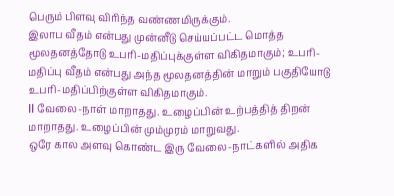பெரும் பிளவு விரிந்த வண்ணமிருக்கும்.
இலாப வீதம் என்பது முன்னீடு செய்யப்பட்ட மொத்த மூலதனத்தோடு உபரி-மதிப்புக்குள்ள விகிதமாகும்; உபரி-மதிப்பு வீதம் என்பது அந்த மூலதனத்தின் மாறும் பகுதியோடு உபரி-மதிப்பிற்குள்ள விகிதமாகும்.
II வேலை-நாள் மாறாதது. உழைப்பின் உற்பத்தித் திறன் மாறாதது. உழைப்பின் மும்முரம் மாறுவது.
ஒரே கால அளவு கொண்ட இரு வேலை-நாட்களில் அதிக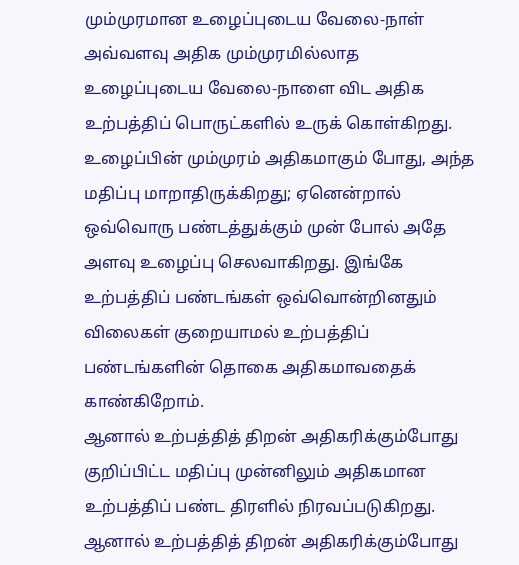மும்முரமான உழைப்புடைய வேலை-நாள் அவ்வளவு அதிக மும்முரமில்லாத உழைப்புடைய வேலை-நாளை விட அதிக உற்பத்திப் பொருட்களில் உருக் கொள்கிறது.
உழைப்பின் மும்முரம் அதிகமாகும் போது, அந்த மதிப்பு மாறாதிருக்கிறது; ஏனென்றால் ஒவ்வொரு பண்டத்துக்கும் முன் போல் அதே அளவு உழைப்பு செலவாகிறது. இங்கே உற்பத்திப் பண்டங்கள் ஒவ்வொன்றினதும் விலைகள் குறையாமல் உற்பத்திப் பண்டங்களின் தொகை அதிகமாவதைக் காண்கிறோம்.
ஆனால் உற்பத்தித் திறன் அதிகரிக்கும்போது குறிப்பிட்ட மதிப்பு முன்னிலும் அதிகமான உற்பத்திப் பண்ட திரளில் நிரவப்படுகிறது.
ஆனால் உற்பத்தித் திறன் அதிகரிக்கும்போது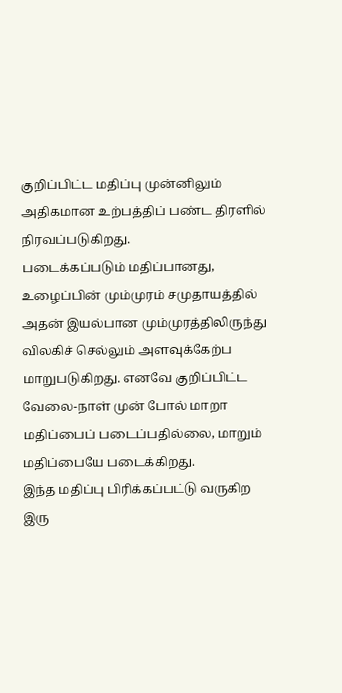குறிப்பிட்ட மதிப்பு முன்னிலும் அதிகமான உற்பத்திப் பண்ட திரளில் நிரவப்படுகிறது.
படைக்கப்படும் மதிப்பானது, உழைப்பின் மும்முரம் சமுதாயத்தில் அதன் இயல்பான மும்முரத்திலிருந்து விலகிச் செல்லும் அளவுக்கேற்ப மாறுபடுகிறது. எனவே குறிப்பிட்ட வேலை-நாள் முன் போல் மாறா மதிப்பைப் படைப்பதில்லை, மாறும் மதிப்பையே படைக்கிறது.
இந்த மதிப்பு பிரிக்கப்பட்டு வருகிற இரு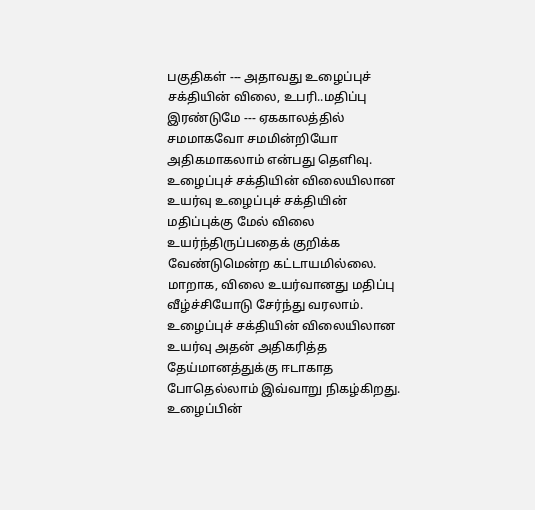பகுதிகள் --- அதாவது உழைப்புச் சக்தியின் விலை, உபரி..மதிப்பு இரண்டுமே --- ஏககாலத்தில் சமமாகவோ சமமின்றியோ அதிகமாகலாம் என்பது தெளிவு.
உழைப்புச் சக்தியின் விலையிலான உயர்வு உழைப்புச் சக்தியின் மதிப்புக்கு மேல் விலை உயர்ந்திருப்பதைக் குறிக்க வேண்டுமென்ற கட்டாயமில்லை. மாறாக, விலை உயர்வானது மதிப்பு வீழ்ச்சியோடு சேர்ந்து வரலாம். உழைப்புச் சக்தியின் விலையிலான உயர்வு அதன் அதிகரித்த தேய்மானத்துக்கு ஈடாகாத போதெல்லாம் இவ்வாறு நிகழ்கிறது.
உழைப்பின்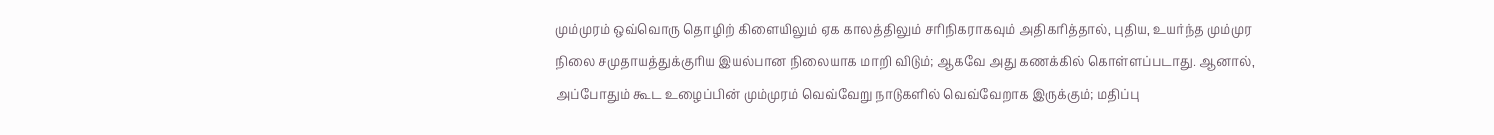மும்முரம் ஒவ்வொரு தொழிற் கிளையிலும் ஏக காலத்திலும் சரிநிகராகவும் அதிகரித்தால், புதிய, உயர்ந்த மும்முர நிலை சமுதாயத்துக்குரிய இயல்பான நிலையாக மாறி விடும்; ஆகவே அது கணக்கில் கொள்ளப்படாது. ஆனால், அப்போதும் கூட உழைப்பின் மும்முரம் வெவ்வேறு நாடுகளில் வெவ்வேறாக இருக்கும்; மதிப்பு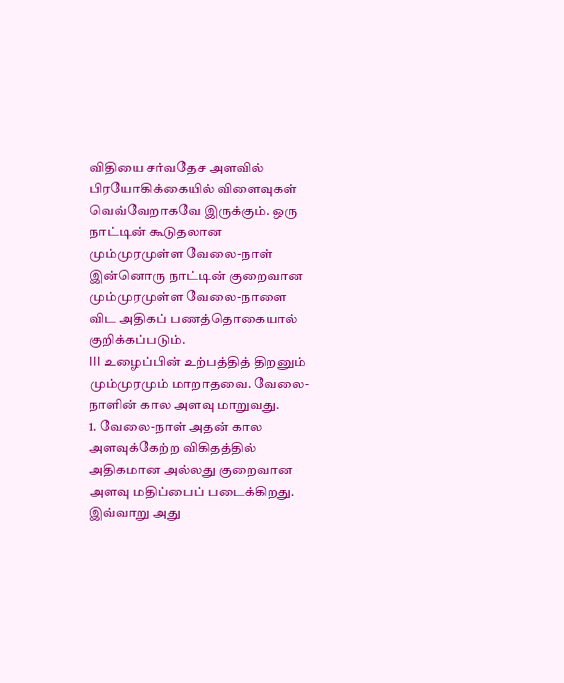விதியை சர்வதேச அளவில் பிரயோகிக்கையில் விளைவுகள் வெவ்வேறாகவே இருக்கும். ஒரு நாட்டின் கூடுதலான மும்முரமுள்ள வேலை-நாள் இன்னொரு நாட்டின் குறைவான மும்முரமுள்ள வேலை-நாளை விட அதிகப் பணத்தொகையால் குறிக்கப்படும்.
III உழைப்பின் உற்பத்தித் திறனும் மும்முரமும் மாறாதவை. வேலை-நாளின் கால அளவு மாறுவது.
1. வேலை-நாள் அதன் கால அளவுக்கேற்ற விகிதத்தில் அதிகமான அல்லது குறைவான அளவு மதிப்பைப் படைக்கிறது. இவ்வாறு அது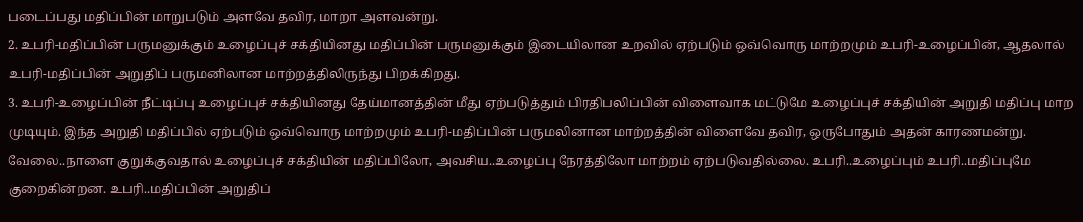படைப்பது மதிப்பின் மாறுபடும் அளவே தவிர, மாறா அளவன்று.
2. உபரி-மதிப்பின் பருமனுக்கும் உழைப்புச் சக்தியினது மதிப்பின் பருமனுக்கும் இடையிலான உறவில் ஏற்படும் ஒவ்வொரு மாற்றமும் உபரி-உழைப்பின், ஆதலால் உபரி-மதிப்பின் அறுதிப் பருமனிலான மாற்றத்திலிருந்து பிறக்கிறது.
3. உபரி-உழைப்பின் நீட்டிப்பு உழைப்புச் சக்தியினது தேய்மானத்தின் மீது ஏற்படுத்தும் பிரதிபலிப்பின் விளைவாக மட்டுமே உழைப்புச் சக்தியின் அறுதி மதிப்பு மாற முடியும். இந்த அறுதி மதிப்பில் ஏற்படும் ஒவ்வொரு மாற்றமும் உபரி-மதிப்பின் பருமலினான மாற்றத்தின் விளைவே தவிர, ஒருபோதும் அதன் காரணமன்று.
வேலை..நாளை குறுக்குவதால் உழைப்புச் சக்தியின் மதிப்பிலோ, அவசிய..உழைப்பு நேரத்திலோ மாற்றம் ஏற்படுவதில்லை. உபரி..உழைப்பும் உபரி..மதிப்புமே குறைகின்றன. உபரி..மதிப்பின் அறுதிப்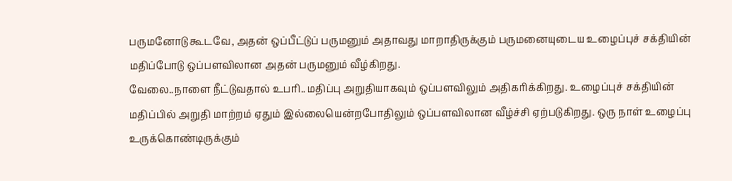பருமனோடு கூடவே, அதன் ஒப்பீட்டுப் பருமனும் அதாவது மாறாதிருக்கும் பருமனையுடைய உழைப்புச் சக்தியின் மதிப்போடு ஒப்பளவிலான அதன் பருமனும் வீழ்கிறது.
வேலை..நாளை நீட்டுவதால் உபரி..மதிப்பு அறுதியாகவும் ஒப்பளவிலும் அதிகரிக்கிறது. உழைப்புச் சக்தியின் மதிப்பில் அறுதி மாற்றம் ஏதும் இல்லையென்றபோதிலும் ஒப்பளவிலான வீழ்ச்சி ஏற்படுகிறது. ஒரு நாள் உழைப்பு உருக்கொண்டிருக்கும்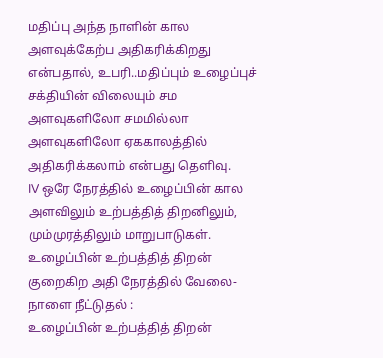மதிப்பு அந்த நாளின் கால அளவுக்கேற்ப அதிகரிக்கிறது என்பதால், உபரி..மதிப்பும் உழைப்புச் சக்தியின் விலையும் சம அளவுகளிலோ சமமில்லா அளவுகளிலோ ஏககாலத்தில் அதிகரிக்கலாம் என்பது தெளிவு.
IV ஒரே நேரத்தில் உழைப்பின் கால அளவிலும் உற்பத்தித் திறனிலும், மும்முரத்திலும் மாறுபாடுகள்.
உழைப்பின் உற்பத்தித் திறன் குறைகிற அதி நேரத்தில் வேலை-நாளை நீட்டுதல் :
உழைப்பின் உற்பத்தித் திறன்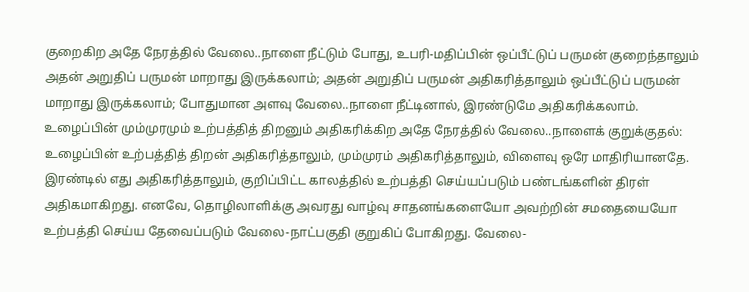குறைகிற அதே நேரத்தில் வேலை..நாளை நீட்டும் போது, உபரி-மதிப்பின் ஒப்பீட்டுப் பருமன் குறைந்தாலும் அதன் அறுதிப் பருமன் மாறாது இருக்கலாம்; அதன் அறுதிப் பருமன் அதிகரித்தாலும் ஒப்பீட்டுப் பருமன் மாறாது இருக்கலாம்; போதுமான அளவு வேலை..நாளை நீட்டினால், இரண்டுமே அதிகரிக்கலாம்.
உழைப்பின் மும்முரமும் உற்பத்தித் திறனும் அதிகரிக்கிற அதே நேரத்தில் வேலை..நாளைக் குறுக்குதல்:
உழைப்பின் உற்பத்தித் திறன் அதிகரித்தாலும், மும்முரம் அதிகரித்தாலும், விளைவு ஒரே மாதிரியானதே. இரண்டில் எது அதிகரித்தாலும், குறிப்பிட்ட காலத்தில் உற்பத்தி செய்யப்படும் பண்டங்களின் திரள் அதிகமாகிறது. எனவே, தொழிலாளிக்கு அவரது வாழ்வு சாதனங்களையோ அவற்றின் சமதையையோ உற்பத்தி செய்ய தேவைப்படும் வேலை-நாட்பகுதி குறுகிப் போகிறது. வேலை-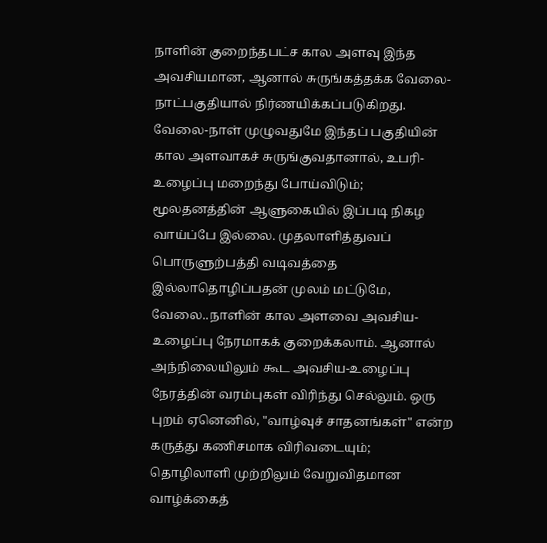நாளின் குறைந்தபட்ச கால அளவு இந்த அவசியமான, ஆனால் சுருங்கத்தக்க வேலை-நாட்பகுதியால் நிர்ணயிக்கப்படுகிறது. வேலை-நாள் முழுவதுமே இந்தப் பகுதியின் கால அளவாகச் சுருங்குவதானால், உபரி-உழைப்பு மறைந்து போய்விடும்; மூலதனத்தின் ஆளுகையில் இப்படி நிகழ வாய்ப்பே இல்லை. முதலாளித்துவப் பொருளுற்பத்தி வடிவத்தை இல்லாதொழிப்பதன் முலம் மட்டுமே, வேலை..நாளின் கால அளவை அவசிய-உழைப்பு நேரமாகக் குறைக்கலாம். ஆனால் அந்நிலையிலும் கூட அவசிய-உழைப்பு நேரத்தின் வரம்புகள் விரிந்து செல்லும். ஒரு புறம் ஏனெனில், "வாழ்வுச் சாதனங்கள்" என்ற கருத்து கணிசமாக விரிவடையும்; தொழிலாளி முற்றிலும் வேறுவிதமான வாழ்க்கைத்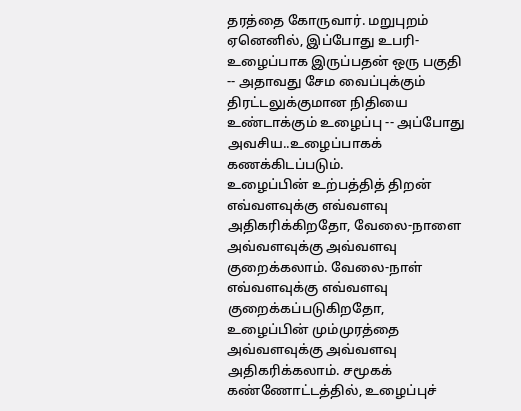தரத்தை கோருவார். மறுபுறம் ஏனெனில், இப்போது உபரி- உழைப்பாக இருப்பதன் ஒரு பகுதி -- அதாவது சேம வைப்புக்கும் திரட்டலுக்குமான நிதியை உண்டாக்கும் உழைப்பு -- அப்போது அவசிய..உழைப்பாகக் கணக்கிடப்படும்.
உழைப்பின் உற்பத்தித் திறன் எவ்வளவுக்கு எவ்வளவு அதிகரிக்கிறதோ, வேலை-நாளை அவ்வளவுக்கு அவ்வளவு குறைக்கலாம். வேலை-நாள் எவ்வளவுக்கு எவ்வளவு குறைக்கப்படுகிறதோ, உழைப்பின் மும்முரத்தை அவ்வளவுக்கு அவ்வளவு அதிகரிக்கலாம். சமூகக் கண்ணோட்டத்தில், உழைப்புச்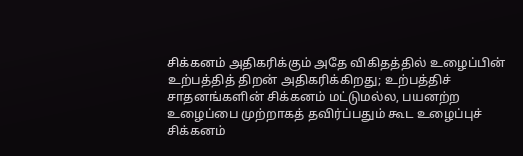சிக்கனம் அதிகரிக்கும் அதே விகிதத்தில் உழைப்பின் உற்பத்தித் திறன் அதிகரிக்கிறது; உற்பத்திச் சாதனங்களின் சிக்கனம் மட்டுமல்ல, பயனற்ற உழைப்பை முற்றாகத் தவிர்ப்பதும் கூட உழைப்புச் சிக்கனம்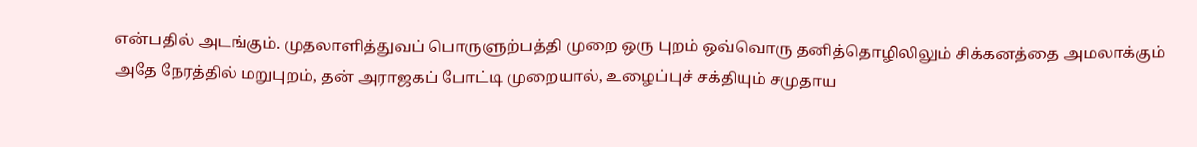என்பதில் அடங்கும். முதலாளித்துவப் பொருளுற்பத்தி முறை ஒரு புறம் ஒவ்வொரு தனித்தொழிலிலும் சிக்கனத்தை அமலாக்கும் அதே நேரத்தில் மறுபுறம், தன் அராஜகப் போட்டி முறையால், உழைப்புச் சக்தியும் சமுதாய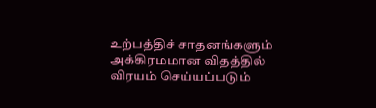உற்பத்திச் சாதனங்களும் அக்கிரமமான விதத்தில் விரயம் செய்யப்படும்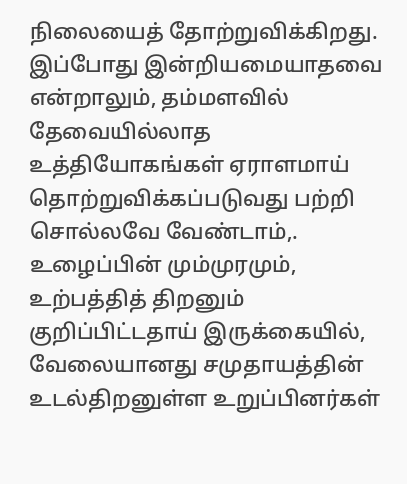நிலையைத் தோற்றுவிக்கிறது. இப்போது இன்றியமையாதவை என்றாலும், தம்மளவில் தேவையில்லாத உத்தியோகங்கள் ஏராளமாய் தொற்றுவிக்கப்படுவது பற்றி சொல்லவே வேண்டாம்,.
உழைப்பின் மும்முரமும், உற்பத்தித் திறனும் குறிப்பிட்டதாய் இருக்கையில், வேலையானது சமுதாயத்தின் உடல்திறனுள்ள உறுப்பினர்கள்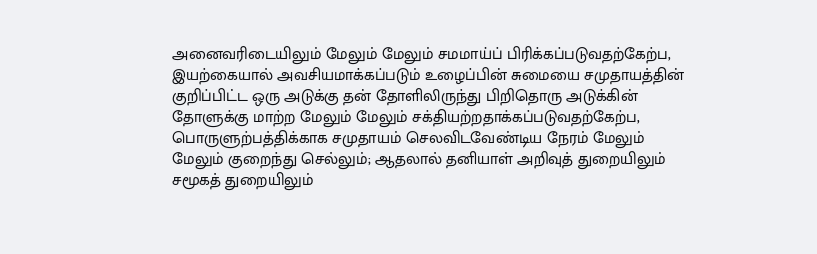அனைவரிடையிலும் மேலும் மேலும் சமமாய்ப் பிரிக்கப்படுவதற்கேற்ப, இயற்கையால் அவசியமாக்கப்படும் உழைப்பின் சுமையை சமுதாயத்தின் குறிப்பிட்ட ஒரு அடுக்கு தன் தோளிலிருந்து பிறிதொரு அடுக்கின் தோளுக்கு மாற்ற மேலும் மேலும் சக்தியற்றதாக்கப்படுவதற்கேற்ப, பொருளுற்பத்திக்காக சமுதாயம் செலவிடவேண்டிய நேரம் மேலும் மேலும் குறைந்து செல்லும்; ஆதலால் தனியாள் அறிவுத் துறையிலும் சமூகத் துறையிலும்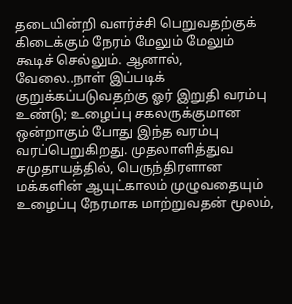தடையின்றி வளர்ச்சி பெறுவதற்குக் கிடைக்கும் நேரம் மேலும் மேலும் கூடிச் செல்லும். ஆனால், வேலை..நாள் இப்படிக் குறுக்கப்படுவதற்கு ஓர் இறுதி வரம்பு உண்டு; உழைப்பு சகலருக்குமான ஒன்றாகும் போது இந்த வரம்பு வரப்பெறுகிறது. முதலாளித்துவ சமுதாயத்தில், பெருந்திரளான மக்களின் ஆயுட்காலம் முழுவதையும் உழைப்பு நேரமாக மாற்றுவதன் மூலம்,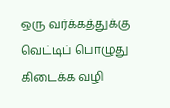ஒரு வர்க்கத்துக்கு வெட்டிப் பொழுது கிடைக்க வழி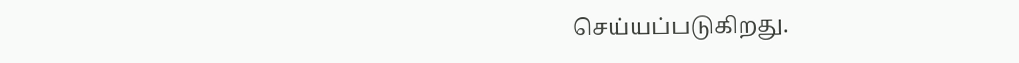செய்யப்படுகிறது.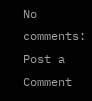No comments:
Post a Comment